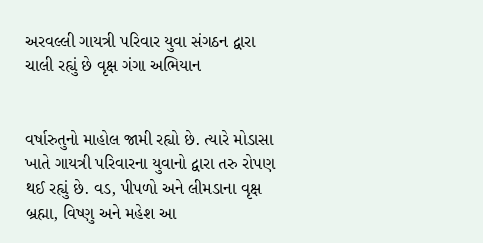અરવલ્લી ગાયત્રી પરિવાર યુવા સંગઠન દ્વારા ચાલી રહ્યું છે વૃક્ષ ગંગા અભિયાન


વર્ષારુતુનો માહોલ જામી રહ્યો છે. ત્યારે મોડાસા ખાતે ગાયત્રી પરિવારના યુવાનો દ્વારા તરુ રોપણ થઈ રહ્યું છે. વડ, પીપળો અને લીમડાના વૃક્ષ બ્રહ્મા, વિષ્ણુ અને મહેશ આ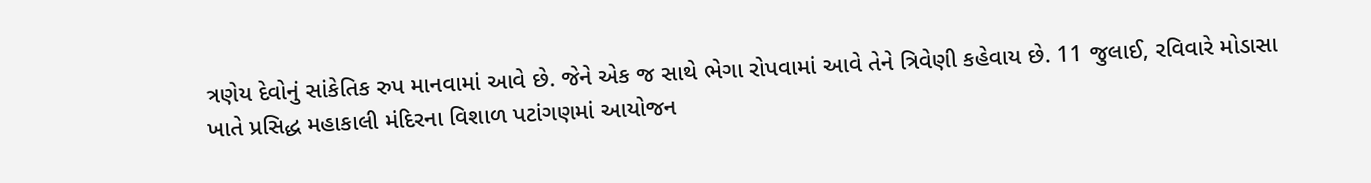ત્રણેય દેવોનું સાંકેતિક રુપ માનવામાં આવે છે. જેને એક જ સાથે ભેગા રોપવામાં આવે તેને ત્રિવેણી કહેવાય છે. 11 જુલાઈ, રવિવારે મોડાસા ખાતે પ્રસિદ્ધ મહાકાલી મંદિરના વિશાળ પટાંગણમાં આયોજન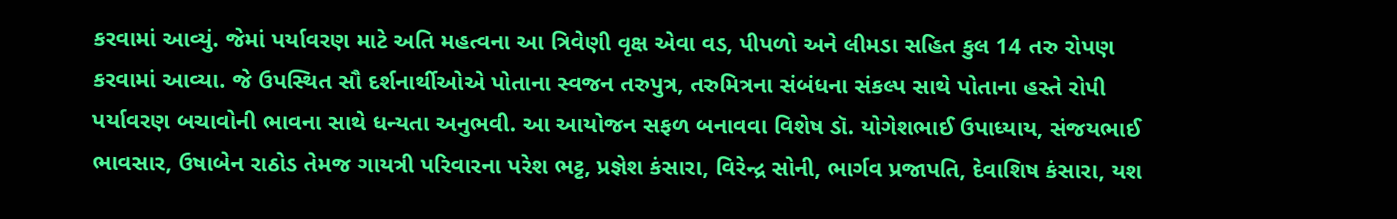કરવામાં આવ્યું. જેમાં પર્યાવરણ માટે અતિ મહત્વના આ ત્રિવેણી વૃક્ષ એવા વડ, પીપળો અને લીમડા સહિત કુલ 14 તરુ રોપણ કરવામાં આવ્યા. જે ઉપસ્થિત સૌ દર્શનાર્થીઓએ પોતાના સ્વજન તરુપુત્ર, તરુમિત્રના સંબંધના સંકલ્પ સાથે પોતાના હસ્તે રોપી પર્યાવરણ બચાવોની ભાવના સાથે ધન્યતા અનુભવી. આ આયોજન સફળ બનાવવા વિશેષ ડૉ. યોગેશભાઈ ઉપાધ્યાય, સંજયભાઈ ભાવસાર, ઉષાબેન રાઠોડ તેમજ ગાયત્રી પરિવારના પરેશ ભટ્ટ, પ્રજ્ઞેશ કંસારા, વિરેન્દ્ર સોની, ભાર્ગવ પ્રજાપતિ, દેવાશિષ કંસારા, યશ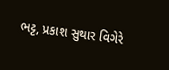ભટ્ટ, પ્રકાશ સુથાર વિગેરે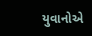યુવાનોએ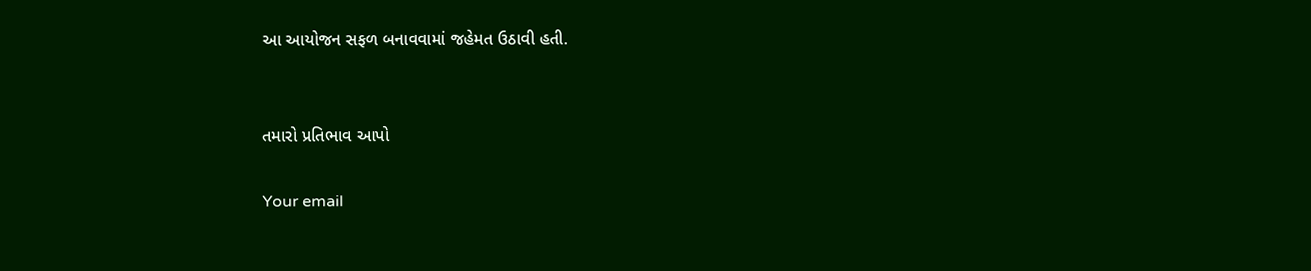આ આયોજન સફળ બનાવવામાં જહેમત ઉઠાવી હતી.


તમારો પ્રતિભાવ આપો

Your email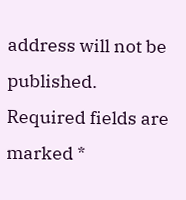address will not be published. Required fields are marked *